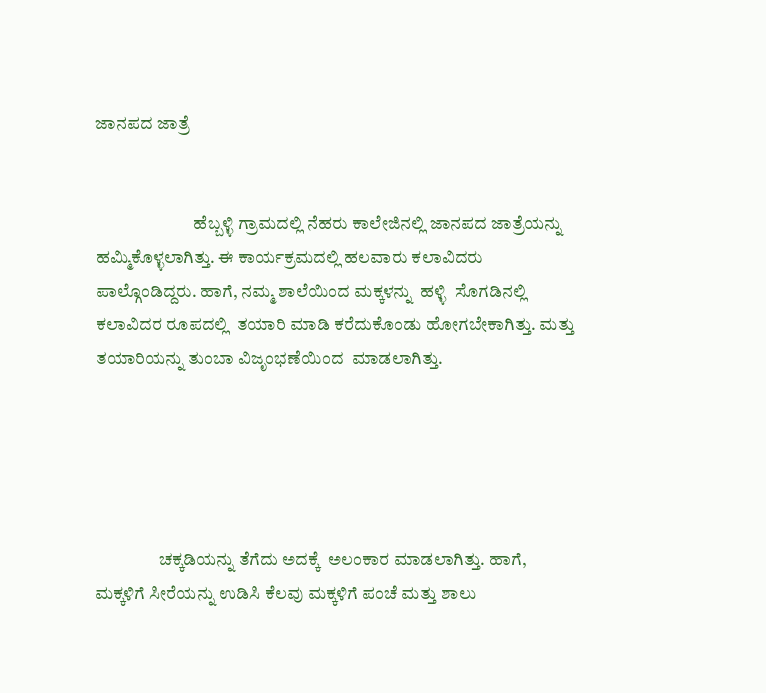ಜಾನಪದ ಜಾತ್ರೆ


                            ಹೆಬ್ಬಳ್ಳಿ ಗ್ರಾಮದಲ್ಲಿ ನೆಹರು ಕಾಲೇಜಿನಲ್ಲಿ ಜಾನಪದ ಜಾತ್ರೆಯನ್ನು ಹಮ್ಮಿಕೊಳ್ಳಲಾಗಿತ್ತು. ಈ ಕಾರ್ಯಕ್ರಮದಲ್ಲಿ ಹಲವಾರು ಕಲಾವಿದರು ಪಾಲ್ಗೊಂಡಿದ್ದರು. ಹಾಗೆ, ನಮ್ಮ ಶಾಲೆಯಿಂದ ಮಕ್ಕಳನ್ನು  ಹಳ್ಳಿ  ಸೊಗಡಿನಲ್ಲಿ ಕಲಾವಿದರ ರೂಪದಲ್ಲಿ  ತಯಾರಿ ಮಾಡಿ ಕರೆದುಕೊಂಡು ಹೋಗಬೇಕಾಗಿತ್ತು. ಮತ್ತು ತಯಾರಿಯನ್ನು ತುಂಬಾ ವಿಜೃಂಭಣೆಯಿಂದ  ಮಾಡಲಾಗಿತ್ತು.





                  ಚಕ್ಕಡಿಯನ್ನು ತೆಗೆದು ಅದಕ್ಕೆ  ಅಲಂಕಾರ ಮಾಡಲಾಗಿತ್ತು. ಹಾಗೆ, ಮಕ್ಕಳಿಗೆ ಸೀರೆಯನ್ನು ಉಡಿಸಿ ಕೆಲವು ಮಕ್ಕಳಿಗೆ ಪಂಚೆ ಮತ್ತು ಶಾಲು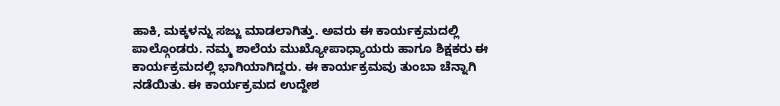ಹಾಕಿ, ಮಕ್ಕಳನ್ನು ಸಜ್ಜು ಮಾಡಲಾಗಿತ್ತು. ಅವರು ಈ ಕಾರ್ಯಕ್ರಮದಲ್ಲಿ ಪಾಲ್ಗೊಂಡರು. ನಮ್ಮ ಶಾಲೆಯ ಮುಖ್ಯೋಪಾಧ್ಯಾಯರು ಹಾಗೂ ಶಿಕ್ಷಕರು ಈ ಕಾರ್ಯಕ್ರಮದಲ್ಲಿ ಭಾಗಿಯಾಗಿದ್ದರು. ಈ ಕಾರ್ಯಕ್ರಮವು ತುಂಬಾ ಚೆನ್ನಾಗಿ ನಡೆಯಿತು. ಈ ಕಾರ್ಯಕ್ರಮದ ಉದ್ದೇಶ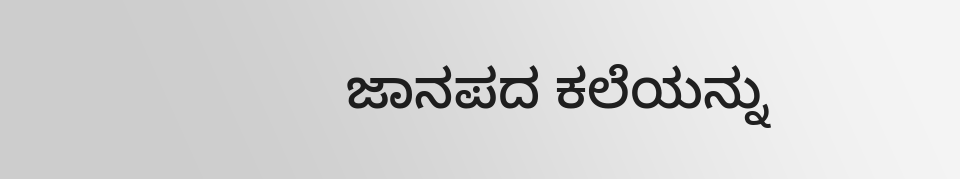ಜಾನಪದ ಕಲೆಯನ್ನು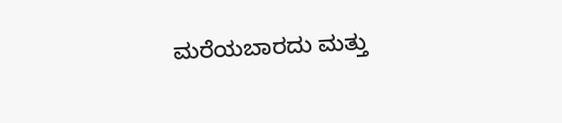ಮರೆಯಬಾರದು ಮತ್ತು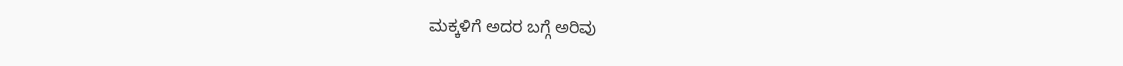ಮಕ್ಕಳಿಗೆ ಅದರ ಬಗ್ಗೆ ಅರಿವು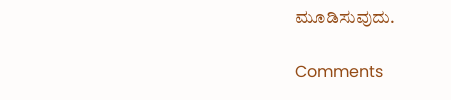ಮೂಡಿಸುವುದು.

Comments